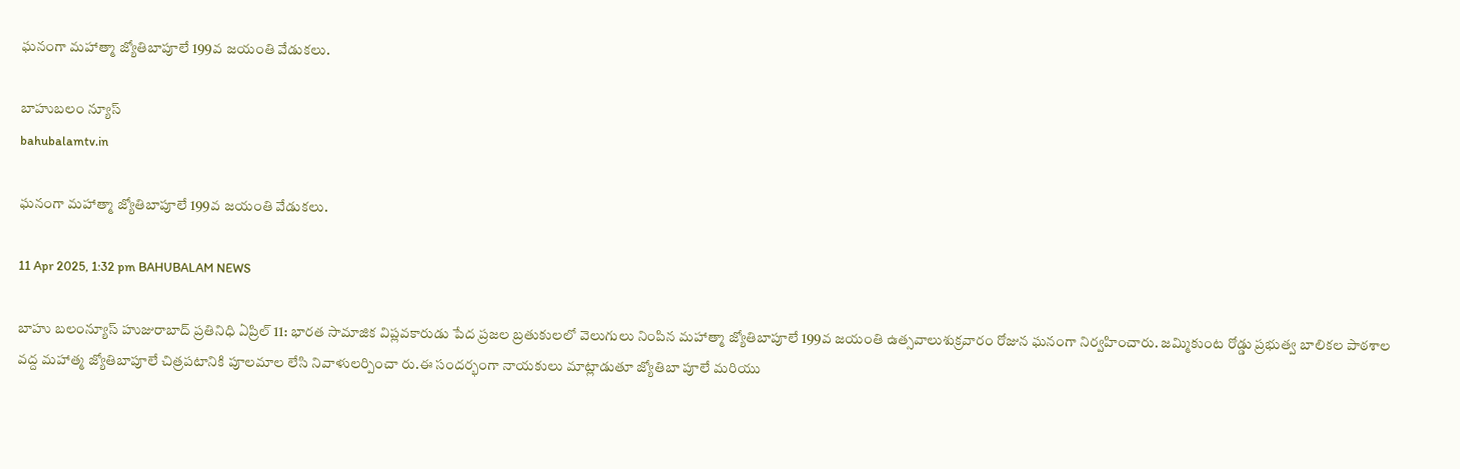ఘనంగా మహాత్మా జ్యోతిబాపూలే 199వ జయంతి వేడుకలు.

బాహుబలం న్యూస్
bahubalamtv.in

ఘనంగా మహాత్మా జ్యోతిబాపూలే 199వ జయంతి వేడుకలు.

11 Apr 2025, 1:32 pm BAHUBALAM NEWS

బాహు బలంన్యూస్ హుజురాబాద్ ప్రతినిధి ఏప్రిల్ 11: భారత సామాజిక విప్లవకారుడు పేద ప్రజల బ్రతుకులలో వెలుగులు నింపిన మహాత్మా జ్యోతిబాపూలే 199వ జయంతి ఉత్సవాలుశుక్రవారం రోజున ఘనంగా నిర్వహించారు. జమ్మికుంట రోడ్డు ప్రభుత్వ బాలికల పాఠశాల వద్ద మహాత్మ జ్యోతిబాపూలే చిత్రపటానికి పూలమాల లేసి నివాళులర్పించా రు.ఈ సందర్భంగా నాయకులు మాట్లాడుతూ జ్యోతిబా పూలే మరియు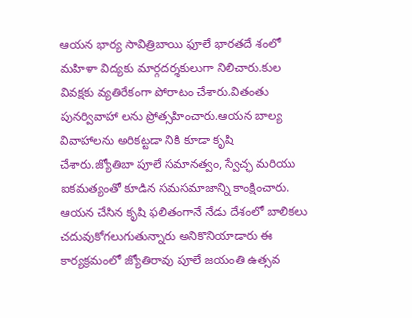ఆయన భార్య సావిత్రిబాయి ఫూలే భారతదే శంలో మహిళా విద్యకు మార్గదర్శకులుగా నిలిచారు.కుల వివక్షకు వ్యతిరేకంగా పోరాటం చేశారు.వితంతు పునర్వివాహా లను ప్రోత్సహించారు.ఆయన బాల్య వివాహాలను అరికట్టడా నికి కూడా కృషి చేశారు.జ్యోతిబా పూలే సమానత్వం, స్వేచ్ఛ మరియు ఐకమత్యంతో కూడిన సమసమాజాన్ని కాంక్షించారు. ఆయన చేసిన కృషి ఫలితంగానే నేడు దేశంలో బాలికలు చదువుకోగలుగుతున్నారు అనికొనియాడారు ఈ కార్యక్రమంలో జ్యోతిరావు పూలే జయంతి ఉత్సవ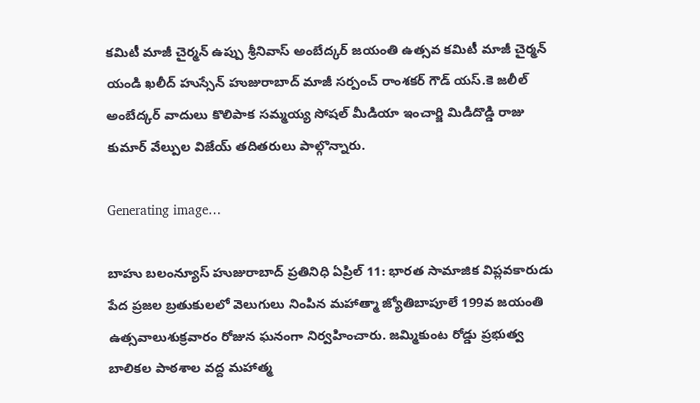కమిటీ మాజీ చైర్మన్ ఉప్పు శ్రీనివాస్ అంబేద్కర్ జయంతి ఉత్సవ కమిటీ మాజీ చైర్మన్ యండి ఖలీద్ హుస్సేన్ హుజురాబాద్ మాజీ సర్పంచ్ రాంశకర్ గౌడ్ యస్.కె జలీల్ అంబేద్కర్ వాదులు కొలిపాక సమ్మయ్య సోషల్ మీడియా ఇంచార్జి మిడిదొడ్డి రాజు కుమార్ వేల్పుల విజేయ్ తదితరులు పాల్గొన్నారు.

Generating image…

బాహు బలంన్యూస్ హుజురాబాద్ ప్రతినిధి ఏప్రిల్ 11: భారత సామాజిక విప్లవకారుడు పేద ప్రజల బ్రతుకులలో వెలుగులు నింపిన మహాత్మా జ్యోతిబాపూలే 199వ జయంతి ఉత్సవాలుశుక్రవారం రోజున ఘనంగా నిర్వహించారు. జమ్మికుంట రోడ్డు ప్రభుత్వ బాలికల పాఠశాల వద్ద మహాత్మ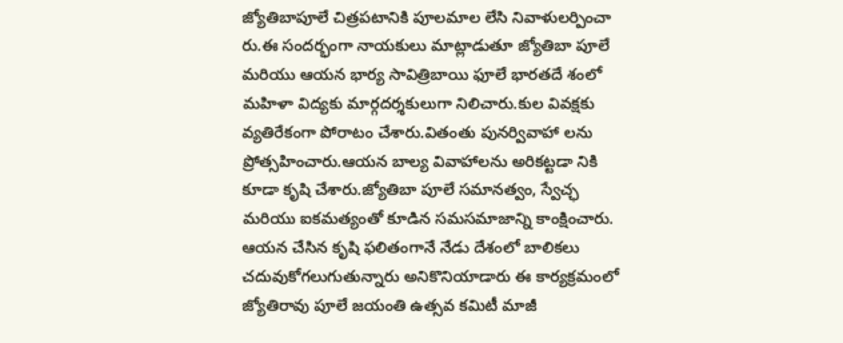జ్యోతిబాపూలే చిత్రపటానికి పూలమాల లేసి నివాళులర్పించా రు.ఈ సందర్భంగా నాయకులు మాట్లాడుతూ జ్యోతిబా పూలే మరియు ఆయన భార్య సావిత్రిబాయి ఫూలే భారతదే శంలో మహిళా విద్యకు మార్గదర్శకులుగా నిలిచారు.కుల వివక్షకు వ్యతిరేకంగా పోరాటం చేశారు.వితంతు పునర్వివాహా లను ప్రోత్సహించారు.ఆయన బాల్య వివాహాలను అరికట్టడా నికి కూడా కృషి చేశారు.జ్యోతిబా పూలే సమానత్వం, స్వేచ్ఛ మరియు ఐకమత్యంతో కూడిన సమసమాజాన్ని కాంక్షించారు. ఆయన చేసిన కృషి ఫలితంగానే నేడు దేశంలో బాలికలు చదువుకోగలుగుతున్నారు అనికొనియాడారు ఈ కార్యక్రమంలో జ్యోతిరావు పూలే జయంతి ఉత్సవ కమిటీ మాజీ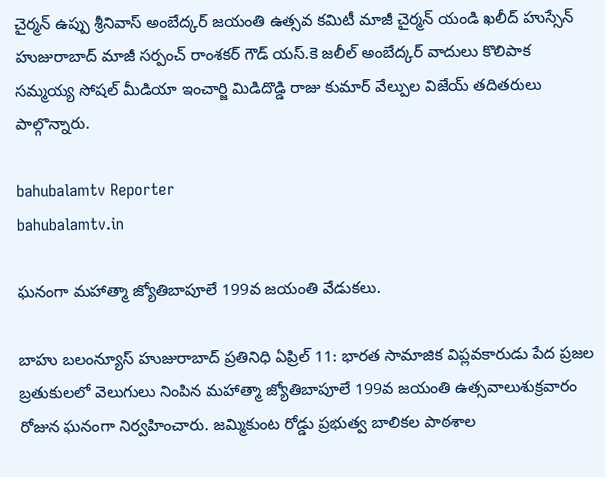చైర్మన్ ఉప్పు శ్రీనివాస్ అంబేద్కర్ జయంతి ఉత్సవ కమిటీ మాజీ చైర్మన్ యండి ఖలీద్ హుస్సేన్ హుజురాబాద్ మాజీ సర్పంచ్ రాంశకర్ గౌడ్ యస్.కె జలీల్ అంబేద్కర్ వాదులు కొలిపాక సమ్మయ్య సోషల్ మీడియా ఇంచార్జి మిడిదొడ్డి రాజు కుమార్ వేల్పుల విజేయ్ తదితరులు పాల్గొన్నారు.

bahubalamtv Reporter
bahubalamtv.in

ఘనంగా మహాత్మా జ్యోతిబాపూలే 199వ జయంతి వేడుకలు.

బాహు బలంన్యూస్ హుజురాబాద్ ప్రతినిధి ఏప్రిల్ 11: భారత సామాజిక విప్లవకారుడు పేద ప్రజల బ్రతుకులలో వెలుగులు నింపిన మహాత్మా జ్యోతిబాపూలే 199వ జయంతి ఉత్సవాలుశుక్రవారం రోజున ఘనంగా నిర్వహించారు. జమ్మికుంట రోడ్డు ప్రభుత్వ బాలికల పాఠశాల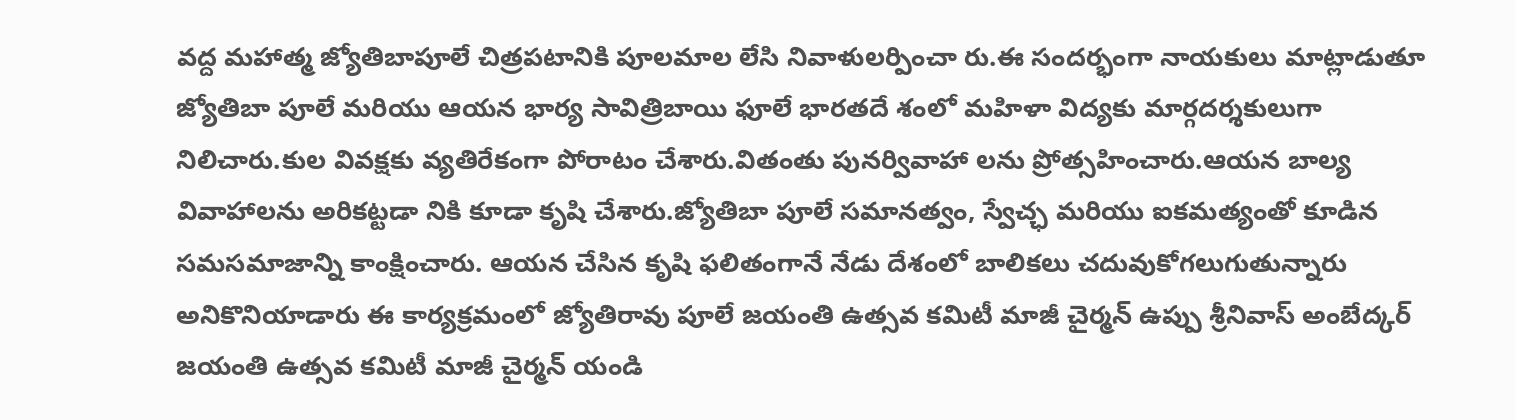వద్ద మహాత్మ జ్యోతిబాపూలే చిత్రపటానికి పూలమాల లేసి నివాళులర్పించా రు.ఈ సందర్భంగా నాయకులు మాట్లాడుతూ జ్యోతిబా పూలే మరియు ఆయన భార్య సావిత్రిబాయి ఫూలే భారతదే శంలో మహిళా విద్యకు మార్గదర్శకులుగా నిలిచారు.కుల వివక్షకు వ్యతిరేకంగా పోరాటం చేశారు.వితంతు పునర్వివాహా లను ప్రోత్సహించారు.ఆయన బాల్య వివాహాలను అరికట్టడా నికి కూడా కృషి చేశారు.జ్యోతిబా పూలే సమానత్వం, స్వేచ్ఛ మరియు ఐకమత్యంతో కూడిన సమసమాజాన్ని కాంక్షించారు. ఆయన చేసిన కృషి ఫలితంగానే నేడు దేశంలో బాలికలు చదువుకోగలుగుతున్నారు అనికొనియాడారు ఈ కార్యక్రమంలో జ్యోతిరావు పూలే జయంతి ఉత్సవ కమిటీ మాజీ చైర్మన్ ఉప్పు శ్రీనివాస్ అంబేద్కర్ జయంతి ఉత్సవ కమిటీ మాజీ చైర్మన్ యండి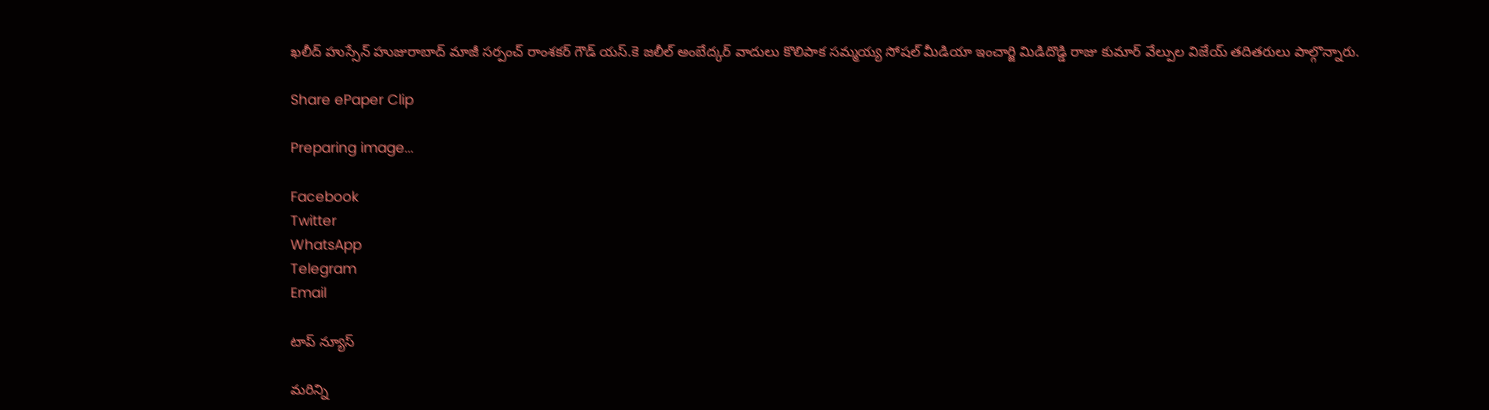ఖలీద్ హుస్సేన్ హుజురాబాద్ మాజీ సర్పంచ్ రాంశకర్ గౌడ్ యస్.కె జలీల్ అంబేద్కర్ వాదులు కొలిపాక సమ్మయ్య సోషల్ మీడియా ఇంచార్జి మిడిదొడ్డి రాజు కుమార్ వేల్పుల విజేయ్ తదితరులు పాల్గొన్నారు.

Share ePaper Clip

Preparing image...

Facebook
Twitter
WhatsApp
Telegram
Email

టాప్ న్యూస్

మరిన్ని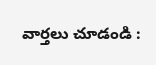వార్తలు చూడండి :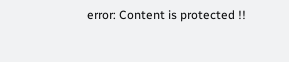error: Content is protected !!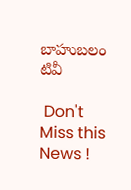బాహుబలం టివీ

 Don't Miss this News !